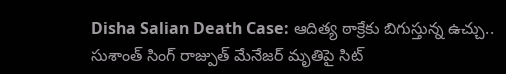Disha Salian Death Case: ఆదిత్య ఠాక్రేకు బిగుస్తున్న ఉచ్చు.. సుశాంత్ సింగ్ రాజ్పుత్ మేనేజర్ మృతిపై సిట్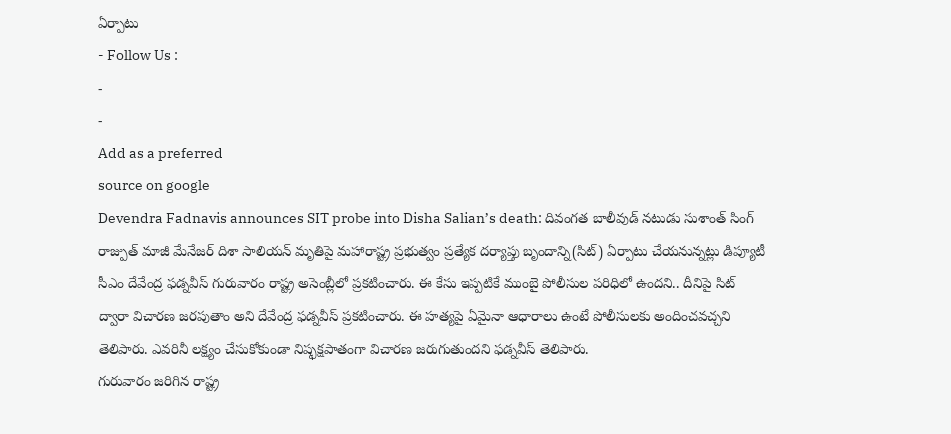ఏర్పాటు
- Follow Us :
-
-
Add as a preferred
source on google
Devendra Fadnavis announces SIT probe into Disha Salian’s death: దివంగత బాలీవుడ్ నటుడు సుశాంత్ సింగ్ రాజ్పుత్ మాజీ మేనేజర్ దిశా సాలియన్ మృతిపై మహారాష్ట్ర ప్రభుత్వం ప్రత్యేక దర్యాప్తు బృందాన్ని(సిట్) ఏర్పాటు చేయనున్నట్లు డిప్యూటీ సీఎం దేవేంద్ర ఫడ్నవీస్ గురువారం రాష్ట్ర అసెంబ్లీలో ప్రకటించారు. ఈ కేసు ఇప్పటికే ముంబై పోలీసుల పరిధిలో ఉందని.. దీనిపై సిట్ ద్వారా విచారణ జరపుతాం అని దేవేంద్ర ఫడ్నవీస్ ప్రకటించారు. ఈ హత్యపై ఏమైనా ఆధారాలు ఉంటే పోలీసులకు అందించవచ్చని తెలిపారు. ఎవరినీ లక్ష్యం చేసుకోకుండా నిష్ఫక్షపాతంగా విచారణ జరుగుతుందని ఫడ్నవీస్ తెలిపారు.
గురువారం జరిగిన రాష్ట్ర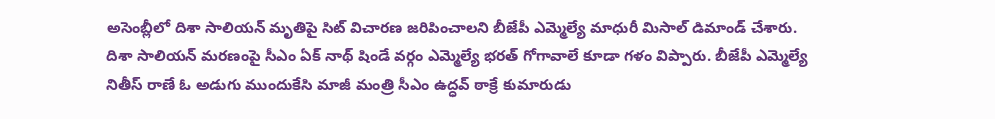అసెంబ్లీలో దిశా సాలియన్ మృతిపై సిట్ విచారణ జరిపించాలని బీజేపీ ఎమ్మెల్యే మాధురీ మిసాల్ డిమాండ్ చేశారు. దిశా సాలియన్ మరణంపై సీఎం ఏక్ నాథ్ షిండే వర్గం ఎమ్మెల్యే భరత్ గోగావాలే కూడా గళం విప్పారు. బీజేపీ ఎమ్మెల్యే నితీస్ రాణే ఓ అడుగు ముందుకేసి మాజీ మంత్రి సీఎం ఉద్ధవ్ ఠాక్రే కుమారుడు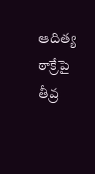ఆదిత్య ఠాక్రేపై తీవ్ర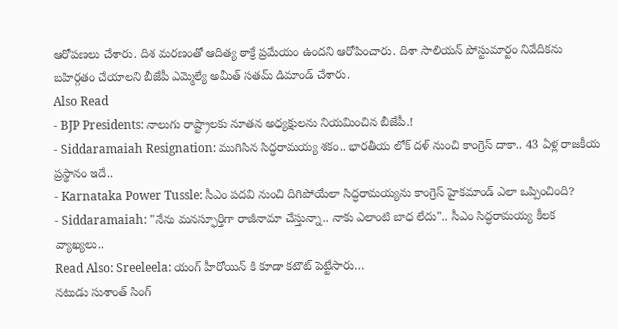ఆరోపణలు చేశారు. దిశ మరణంతో ఆదిత్య ఠాక్రే ప్రమేయం ఉందని ఆరోపించారు. దిశా సాలియన్ పోస్టుమార్టం నివేదికను బహిర్గతం చేయాలని బీజేపీ ఎమ్మెల్యే అమీత్ సతమ్ డిమాండ్ చేశారు.
Also Read
- BJP Presidents: నాలుగు రాష్ట్రాలకు నూతన అధ్యక్షులను నియమించిన బీజేపీ.!
- Siddaramaiah Resignation: ముగిసిన సిద్ధరామయ్య శకం.. భారతీయ లోక్ దళ్ నుంచి కాంగ్రెస్ దాకా.. 43 ఏళ్ల రాజకీయ ప్రస్థానం ఇదే..
- Karnataka Power Tussle: సీఎం పదవి నుంచి దిగిపోయేలా సిద్ధరామయ్యను కాంగ్రెస్ హైకమాండ్ ఎలా ఒప్పించింది?
- Siddaramaiah: "నేను మనస్ఫూర్తిగా రాజీనామా చేస్తున్నా.. నాకు ఎలాంటి బాధ లేదు".. సీఎం సిద్ధరామయ్య కీలక వ్యాఖ్యలు..
Read Also: Sreeleela: యంగ్ హీరోయిన్ కి కూడా కటౌట్ పెట్టేసారు…
నటుడు సుశాంత్ సింగ్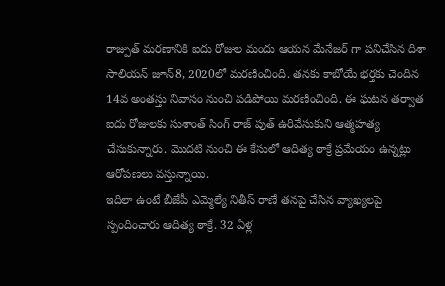రాజ్పుత్ మరణానికి ఐదు రోజుల మందు ఆయన మేనేజర్ గా పనిచేసిన దిశా సాలియన్ జూన్8, 2020లో మరణించింది. తనకు కాబోయే భర్తకు చెందిన 14వ అంతస్తు నివాసం నుంచి పడిపోయి మరణించింది. ఈ ఘటన తర్వాత ఐదు రోజులకు సుశాంత్ సింగ్ రాజ్ పుత్ ఉరివేసుకుని ఆత్మహత్య చేసుకున్నారు. మొదటి నుంచి ఈ కేసులో ఆదిత్య ఠాక్రే ప్రమేయం ఉన్నట్లు ఆరోపణలు వస్తున్నాయి.
ఇదిలా ఉంటే బీజేపీ ఎమ్మెల్యే నితీస్ రాణే తనపై చేసిన వ్యాఖ్యలపై స్పందించారు ఆదిత్య ఠాక్రే. 32 ఏళ్ల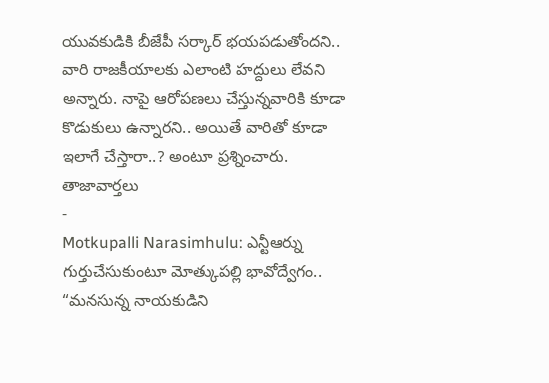యువకుడికి బీజేపీ సర్కార్ భయపడుతోందని.. వారి రాజకీయాలకు ఎలాంటి హద్దులు లేవని అన్నారు. నాపై ఆరోపణలు చేస్తున్నవారికి కూడా కొడుకులు ఉన్నారని.. అయితే వారితో కూడా ఇలాగే చేస్తారా..? అంటూ ప్రశ్నించారు.
తాజావార్తలు
-
Motkupalli Narasimhulu: ఎన్టీఆర్ను గుర్తుచేసుకుంటూ మోత్కుపల్లి భావోద్వేగం.. “మనసున్న నాయకుడిని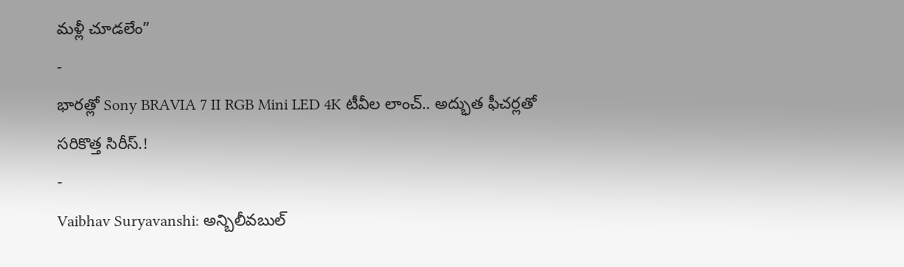మళ్లీ చూడలేం”
-
భారత్లో Sony BRAVIA 7 II RGB Mini LED 4K టీవీల లాంచ్.. అద్భుత ఫీచర్లతో సరికొత్త సిరీస్.!
-
Vaibhav Suryavanshi: అన్బిలీవబుల్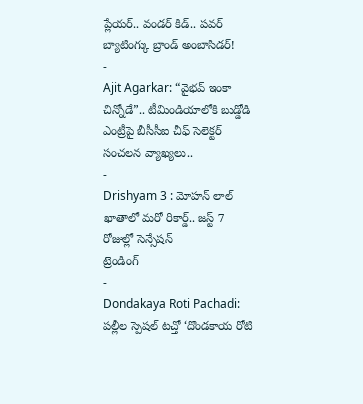ప్లేయర్.. వండర్ కిడ్.. పవర్ బ్యాటింగ్కు బ్రాండ్ అంబాసిడర్!
-
Ajit Agarkar: “వైభవ్ ఇంకా చిన్నోడే”.. టీమిండియాలోకి బుడ్డోడి ఎంట్రీపై బీసీసీఐ చీఫ్ సెలెక్టర్ సంచలన వ్యాఖ్యలు..
-
Drishyam 3 : మోహన్ లాల్ ఖాతాలో మరో రికార్డ్.. జస్ట్ 7 రోజుల్లో సెన్సేషన్
ట్రెండింగ్
-
Dondakaya Roti Pachadi: పల్లీల స్పెషల్ టచ్తో ‘దొండకాయ రోటి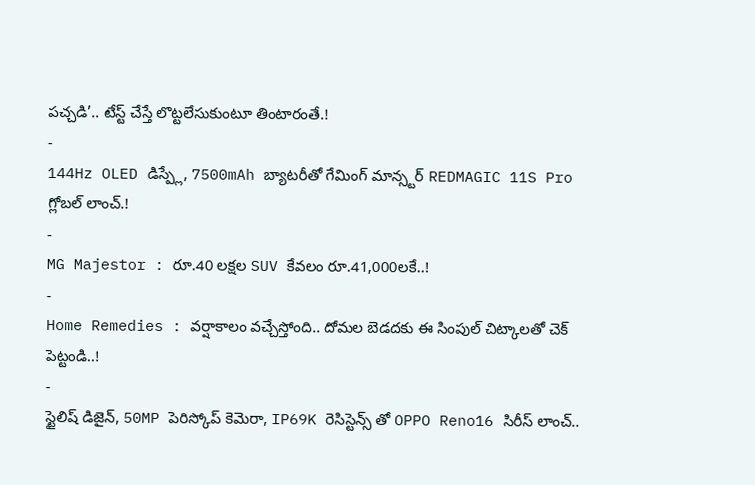పచ్చడి’.. టేస్ట్ చేస్తే లొట్టలేసుకుంటూ తింటారంతే.!
-
144Hz OLED డిస్ప్లే, 7500mAh బ్యాటరీతో గేమింగ్ మాన్స్టర్ REDMAGIC 11S Pro గ్లోబల్ లాంచ్.!
-
MG Majestor : రూ.40 లక్షల SUV కేవలం రూ.41,000లకే..!
-
Home Remedies : వర్షాకాలం వచ్చేస్తోంది.. దోమల బెడదకు ఈ సింపుల్ చిట్కాలతో చెక్ పెట్టండి..!
-
స్టైలిష్ డిజైన్, 50MP పెరిస్కోప్ కెమెరా, IP69K రెసిస్టెన్స్ తో OPPO Reno16 సిరీస్ లాంచ్..